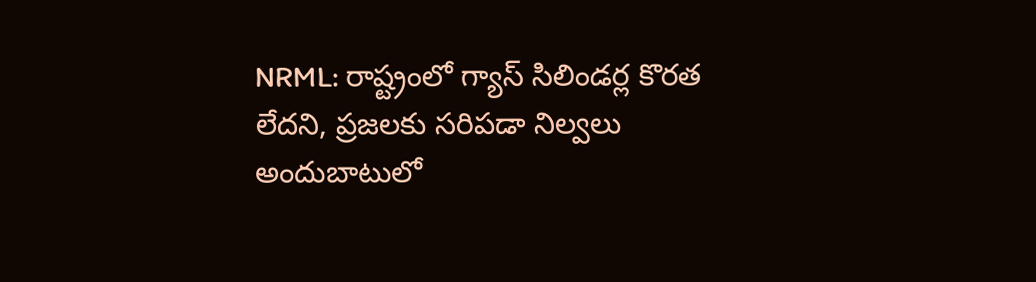NRML: రాష్ట్రంలో గ్యాస్ సిలిండర్ల కొరత లేదని, ప్రజలకు సరిపడా నిల్వలు అందుబాటులో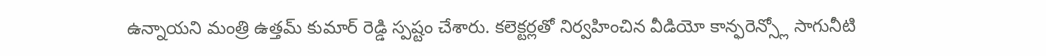ఉన్నాయని మంత్రి ఉత్తమ్ కుమార్ రెడ్డి స్పష్టం చేశారు. కలెక్టర్లతో నిర్వహించిన వీడియో కాన్ఫరెన్స్లో సాగునీటి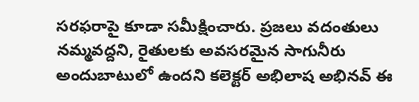సరఫరాపై కూడా సమీక్షించారు. ప్రజలు వదంతులు నమ్మవద్దని, రైతులకు అవసరమైన సాగునీరు అందుబాటులో ఉందని కలెక్టర్ అభిలాష అభినవ్ ఈ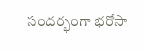సందర్భంగా భరోసా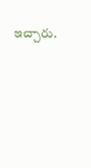ఇచ్చారు.